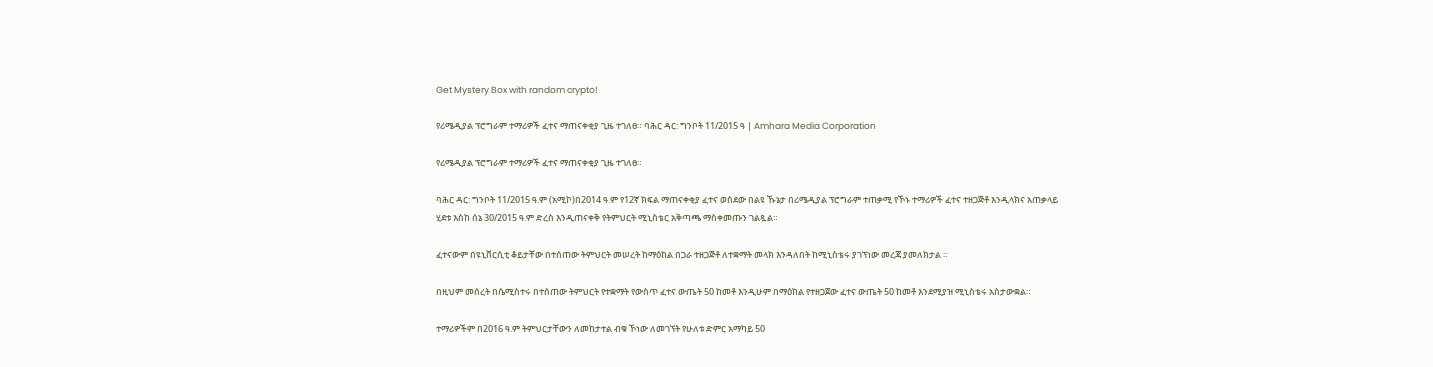Get Mystery Box with random crypto!

የሪሜዲያል ፕሮግራም ተማሪዎች ፈተና ማጠናቀቂያ ጊዜ ተገለፀ። ባሕር ዳር: ግንቦት 11/2015 ዓ | Amhara Media Corporation

የሪሜዲያል ፕሮግራም ተማሪዎች ፈተና ማጠናቀቂያ ጊዜ ተገለፀ።

ባሕር ዳር: ግንቦት 11/2015 ዓ.ም (አሚኮ)በ2014 ዓ.ም የ12ኛ ክፍል ማጠናቀቂያ ፈተና ወስደው በልዩ ኹኔታ በሪሜዲያል ፕሮግራም ተጠቃሚ የኾኑ ተማሪዎች ፈተና ተዘጋጅቶ እንዲላክና አጠቃላይ ሂደቱ እስከ ሰኔ 30/2015 ዓ.ም ድረስ እንዲጠናቀቅ የትምህርት ሚኒስቴር አቅጣጫ ማስቀመጡን ገልጿል።

ፈተናውም በዩኒቨርሲቲ ቆይታቸው በተሰጠው ትምህርት መሠረት ከማዕከል በጋራ ተዘጋጅቶ ለተቋማት መላክ እንዳለበት ከሚኒስቴሩ ያገኘነው መረጃ ያመለክታል ።

በዚህም መሰረት በሴሚስተሩ በተሰጠው ትምህርት የተቋማት የውስጥ ፈተና ውጤት 50 ከመቶ እንዲሁም በማዕከል የተዘጋጀው ፈተና ውጤት 50 ከመቶ እንደሚያዝ ሚኒስቴሩ አስታውቋል።

ተማሪዎችም በ2016 ዓ.ም ትምህርታቸውን ለመከታተል ብቁ ኾነው ለመገኘት የሁለቱ ድምር አማካይ 50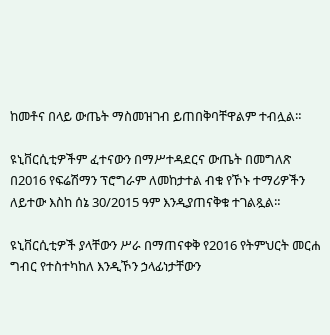ከመቶና በላይ ውጤት ማስመዝገብ ይጠበቅባቸዋልም ተብሏል።

ዩኒቨርሲቲዎችም ፈተናውን በማሥተዳደርና ውጤት በመግለጽ በ2016 የፍሬሽማን ፕሮግራም ለመከታተል ብቁ የኾኑ ተማሪዎችን ለይተው እስከ ሰኔ 30/2015 ዓም እንዲያጠናቅቁ ተገልጿል።

ዩኒቨርሲቲዎች ያላቸውን ሥራ በማጠናቀቅ የ2016 የትምህርት መርሐ ግብር የተስተካከለ እንዲኾን ኃላፊነታቸውን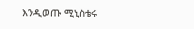እንዲወጡ ሚኒስቴሩ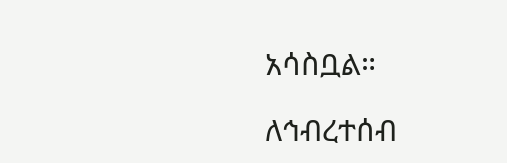አሳስቧል።

ለኅብረተሰብ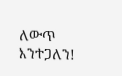ለውጥ እንተጋለን!